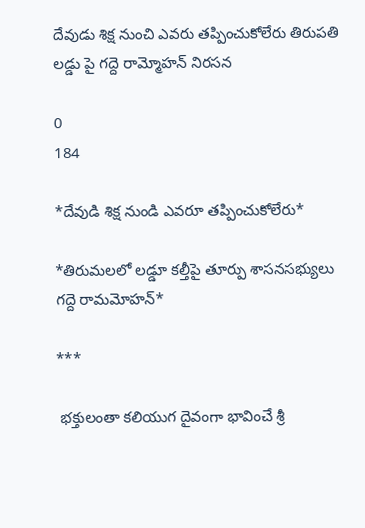దేవుడు శిక్ష నుంచి ఎవరు తప్పించుకోలేరు తిరుపతి లడ్డు పై గద్దె రామ్మోహన్ నిరసన

0
184

*దేవుడి శిక్ష నుండి ఎవరూ తప్పించుకోలేరు*

*తిరుమలలో లడ్డూ కల్తీపై తూర్పు శాసనసభ్యులు గద్దె రామమోహన్*

***

 భక్తులంతా కలియుగ దైవంగా భావించే శ్రీ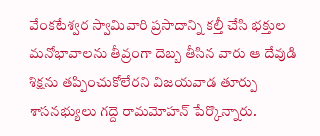వేంకటేశ్వర స్వామివారి ప్రసాదాన్ని కల్తీ చేసి భక్తుల మనోభావాలను తీవ్రంగా దెబ్బ తీసిన వారు ఆ దేవుడి శిక్షను తప్పించుకోలేరని విజయవాడ తూర్పు శాసనభ్యులు గద్దె రామమోహన్ పేర్కొన్నారు.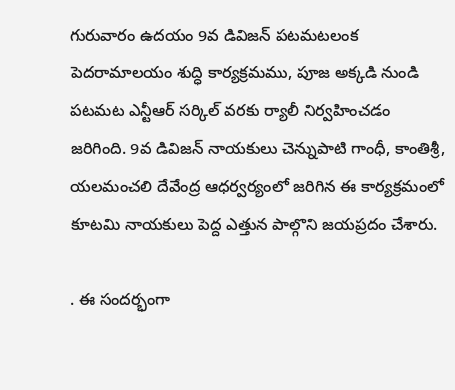గురువారం ఉదయం 9వ డివిజన్ పటమటలంక పెదరామాలయం శుద్ధి కార్యక్రమము, పూజ అక్కడి నుండి పటమట ఎన్టీఆర్ సర్కిల్ వరకు ర్యాలీ నిర్వహించడం జరిగింది. 9వ డివిజన్ నాయకులు చెన్నుపాటి గాంధీ, కాంతిశ్రీ, యలమంచలి దేవేంద్ర ఆధర్వర్యంలో జరిగిన ఈ కార్యక్రమంలో కూటమి నాయకులు పెద్ద ఎత్తున పాల్గొని జయప్రదం చేశారు.

. ఈ సందర్భంగా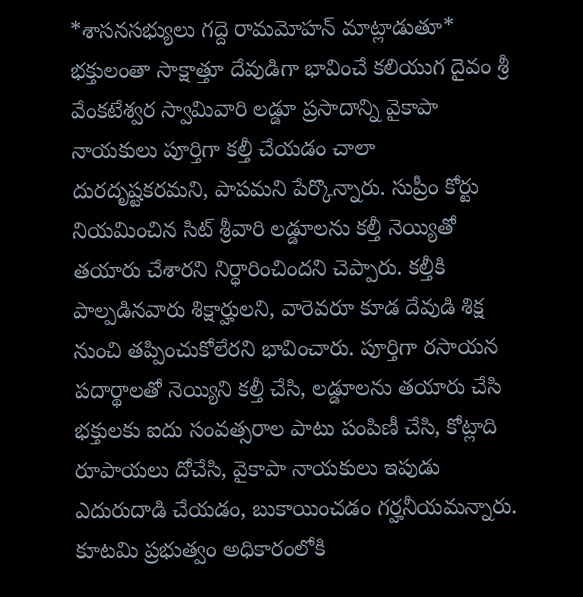*శాసనసభ్యులు గద్దె రామమోహన్ మాట్లాడుతూ* భక్తులంతా సాక్షాత్తూ దేవుడిగా భావించే కలియుగ దైవం శ్రీ వేంకటేశ్వర స్వామివారి లడ్డూ ప్రసాదాన్ని వైకాపా నాయకులు పూర్తిగా కల్తీ చేయడం చాలా దురదృష్టకరమని, పాపమని పేర్కొన్నారు. సుప్రీం కోర్టు నియమించిన సిట్ శ్రీవారి లడ్డూలను కల్తీ నెయ్యితో తయారు చేశారని నిర్ధారించిందని చెప్పారు. కల్తీకి పాల్పడినవారు శిక్షార్హులని, వారెవరూ కూడ దేవుడి శిక్ష నుంచి తప్పించుకోలేరని భావించారు. పూర్తిగా రసాయన పదార్థాలతో నెయ్యిని కల్తీ చేసి, లడ్డూలను తయారు చేసి భక్తులకు ఐదు సంవత్సరాల పాటు పంపిణీ చేసి, కోట్లాది రూపాయలు దోచేసి, వైకాపా నాయకులు ఇపుడు ఎదురుదాడి చేయడం, బుకాయించడం గర్హనీయమన్నారు. కూటమి ప్రభుత్వం అధికారంలోకి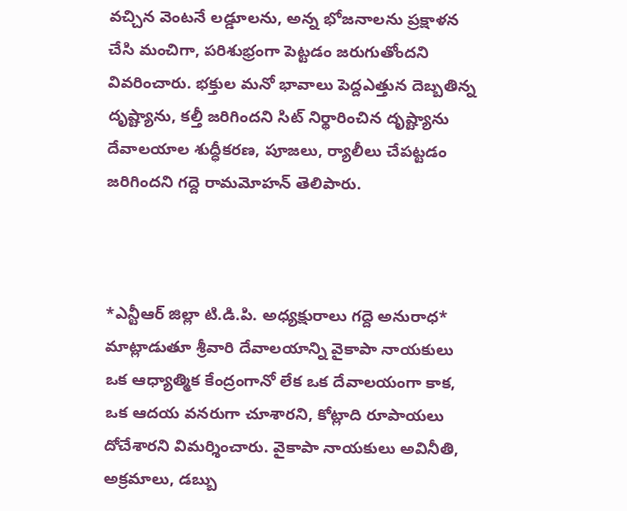వచ్చిన వెంటనే లడ్డూలను, అన్న భోజనాలను ప్రక్షాళన చేసి మంచిగా, పరిశుభ్రంగా పెట్టడం జరుగుతోందని వివరించారు. భక్తుల మనో భావాలు పెద్దఎత్తున దెబ్బతిన్న దృష్ట్యాను, కల్తీ జరిగిందని సిట్ నిర్థారించిన దృష్ట్యాను దేవాలయాల శుద్ధీకరణ, పూజలు, ర్యాలీలు చేపట్టడం జరిగిందని గద్దె రామమోహన్ తెలిపారు.



*ఎన్టీఆర్ జిల్లా టి.డి.పి. అధ్యక్షురాలు గద్దె అనురాధ* మాట్లాడుతూ శ్రీవారి దేవాలయాన్ని వైకాపా నాయకులు ఒక ఆధ్యాత్మిక కేంద్రంగానో లేక ఒక దేవాలయంగా కాక, ఒక ఆదయ వనరుగా చూశారని, కోట్లాది రూపాయలు దోచేశారని విమర్శించారు. వైకాపా నాయకులు అవినీతి, అక్రమాలు, డబ్బు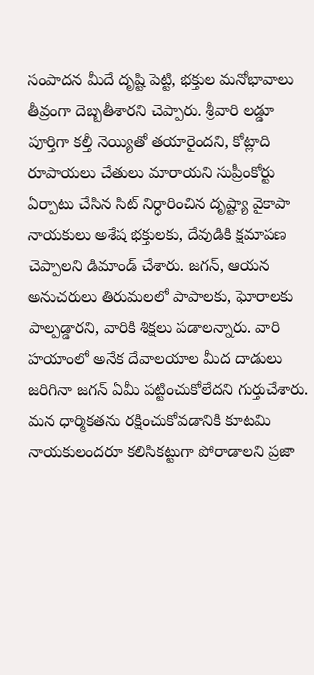సంపాదన మీదే దృష్టి పెట్టి, భక్తుల మనోభావాలు తీవ్రంగా దెబ్బతీశారని చెప్పారు. శ్రీవారి లడ్డూ పూర్తిగా కల్తీ నెయ్యితో తయారైందని, కోట్లాది రూపాయలు చేతులు మారాయని సుప్రీంకోర్టు ఏర్పాటు చేసిన సిట్ నిర్ధారించిన దృష్ట్యా వైకాపా నాయకులు అశేష భక్తులకు, దేవుడికి క్షమాపణ చెప్పాలని డిమాండ్ చేశారు. జగన్, ఆయన అనుచరులు తిరుమలలో పాపాలకు, ఘోరాలకు పాల్పడ్డారని, వారికి శిక్షలు పడాలన్నారు. వారి హయాంలో అనేక దేవాలయాల మీద దాడులు జరిగినా జగన్ ఏమీ పట్టించుకోలేదని గుర్తుచేశారు. మన ధార్మికతను రక్షించుకోవడానికి కూటమి నాయకులందరూ కలిసికట్టుగా పోరాడాలని ప్రజా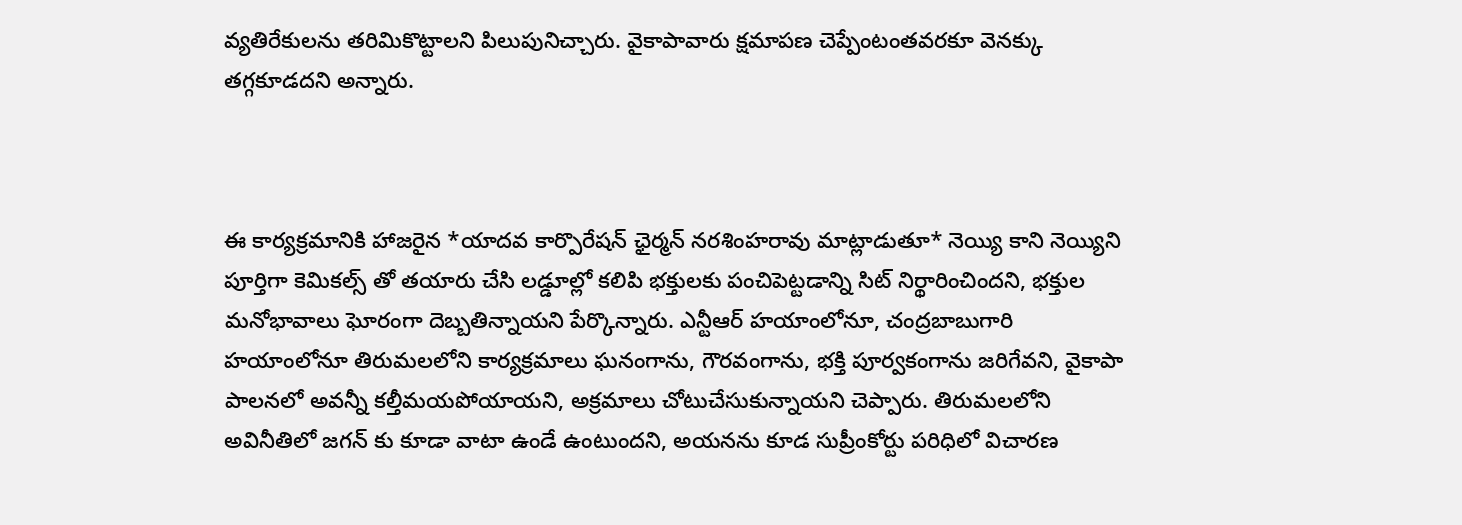వ్యతిరేకులను తరిమికొట్టాలని పిలుపునిచ్చారు. వైకాపావారు క్షమాపణ చెప్పేంటంతవరకూ వెనక్కు తగ్గకూడదని అన్నారు.



ఈ కార్యక్రమానికి హాజరైన *యాదవ కార్పొరేషన్ ఛైర్మన్ నరశింహరావు మాట్లాడుతూ* నెయ్యి కాని నెయ్యిని పూర్తిగా కెమికల్స్ తో తయారు చేసి లడ్డూల్లో కలిపి భక్తులకు పంచిపెట్టడాన్ని సిట్ నిర్థారించిందని, భక్తుల మనోభావాలు ఘోరంగా దెబ్బతిన్నాయని పేర్కొన్నారు. ఎన్టీఆర్ హయాంలోనూ, చంద్రబాబుగారి హయాంలోనూ తిరుమలలోని కార్యక్రమాలు ఘనంగాను, గౌరవంగాను, భక్తి పూర్వకంగాను జరిగేవని, వైకాపా పాలనలో అవన్నీ కల్తీమయపోయాయని, అక్రమాలు చోటుచేసుకున్నాయని చెప్పారు. తిరుమలలోని అవినీతిలో జగన్ కు కూడా వాటా ఉండే ఉంటుందని, అయనను కూడ సుప్రీంకోర్టు పరిధిలో విచారణ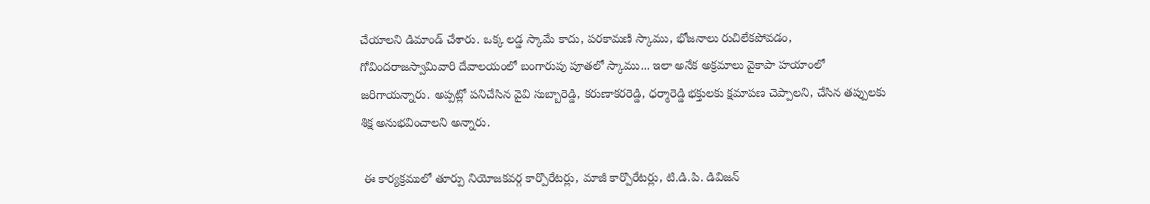చేయాలని డిమాండ్ చేశారు. ఒక్క లడ్డ స్కామే కాదు, పరకామణి స్కాము, భోజనాలు రుచిలేకపోవడం, గోవిందరాజస్వామివారి దేవాలయంలో బంగారుపు పూతలో స్కాము... ఇలా అనేక అక్రమాలు వైకాపా హయాంలో జరిగాయన్నారు. అప్పట్లో పనిచేసిన వైవి సుబ్బారెడ్డి, కరుణాకరరెడ్డి, ధర్మారెడ్డి భక్తులకు క్షమాపణ చెప్పాలని, చేసిన తప్పులకు శిక్ష అనుభవించాలని అన్నారు.

 ఈ కార్యక్రములో తూర్పు నియోజకవర్గ కార్పొరేటర్లు, మాజీ కార్పొరేటర్లు, టి.డి.పి. డివిజన్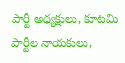పార్టీ అధ్యక్షులు, కూటమి పార్టీల నాయకులు,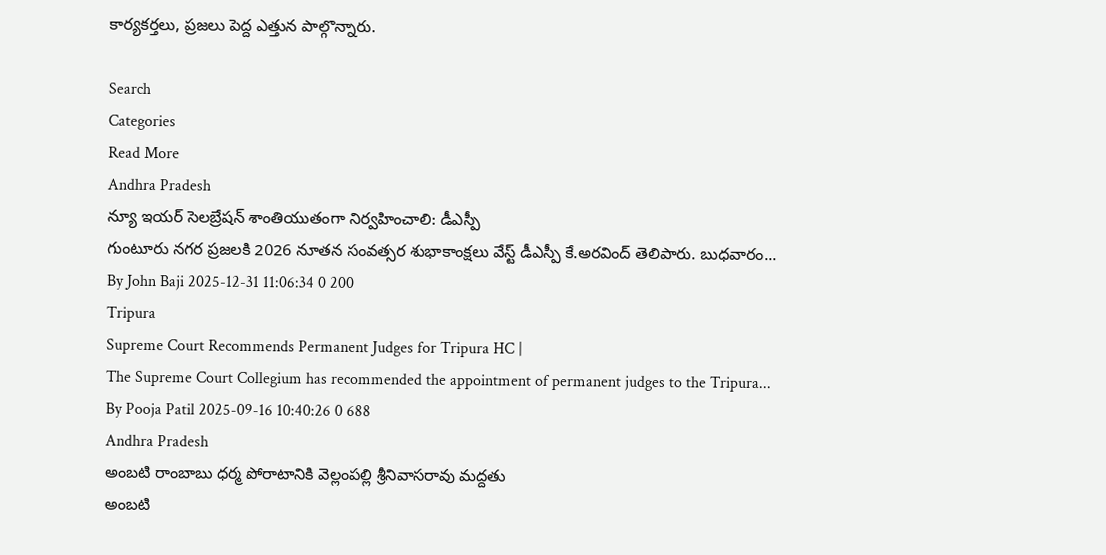కార్యకర్తలు, ప్రజలు పెద్ద ఎత్తున పాల్గొన్నారు.

Search
Categories
Read More
Andhra Pradesh
న్యూ ఇయర్ సెలబ్రేషన్ శాంతియుతంగా నిర్వహించాలి: డీఎస్పీ
గుంటూరు నగర ప్రజలకి 2026 నూతన సంవత్సర శుభాకాంక్షలు వేస్ట్ డీఎస్పీ కే.అరవింద్ తెలిపారు. బుధవారం...
By John Baji 2025-12-31 11:06:34 0 200
Tripura
Supreme Court Recommends Permanent Judges for Tripura HC |
The Supreme Court Collegium has recommended the appointment of permanent judges to the Tripura...
By Pooja Patil 2025-09-16 10:40:26 0 688
Andhra Pradesh
అంబటి రాంబాబు ధర్మ పోరాటానికి వెల్లంపల్లి శ్రీనివాసరావు మద్దతు
అంబటి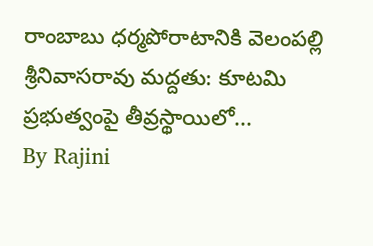రాంబాబు ధర్మపోరాటానికి వెలంపల్లి శ్రీనివాసరావు మద్దతు: కూటమి ప్రభుత్వంపై తీవ్రస్థాయిలో...
By Rajini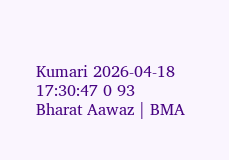Kumari 2026-04-18 17:30:47 0 93
Bharat Aawaz | BMA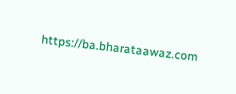https://ba.bharataawaz.com